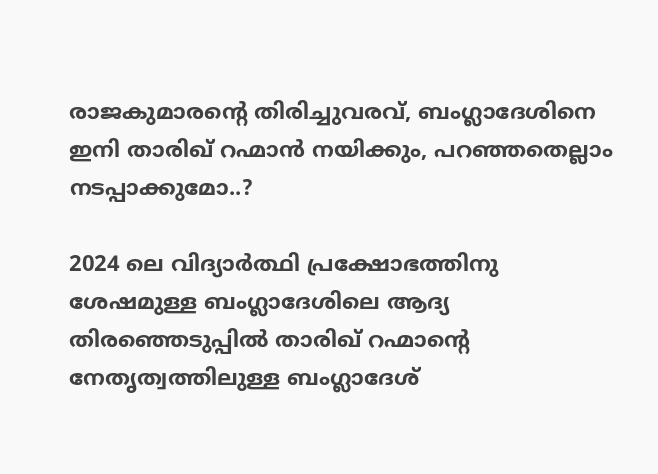രാജകുമാരന്‍റെ തിരിച്ചുവരവ്, ബംഗ്ലാദേശിനെ ഇനി താരിഖ് റഹ്മാൻ നയിക്കും, പറഞ്ഞതെല്ലാം നടപ്പാക്കുമോ..?

2024 ലെ വിദ്യാർത്ഥി പ്രക്ഷോഭത്തിനു ശേഷമുള്ള ബംഗ്ലാദേശിലെ ആദ്യ തിരഞ്ഞെടുപ്പിൽ താരിഖ് റഹ്മാന്റെ നേതൃത്വത്തിലുള്ള ബംഗ്ലാദേശ്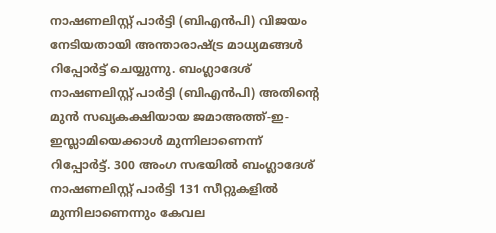നാഷണലിസ്റ്റ് പാർട്ടി (ബിഎൻപി) വിജയം നേടിയതായി അന്താരാഷ്ട്ര മാധ്യമങ്ങൾ റിപ്പോർട്ട് ചെയ്യുന്നു. ബംഗ്ലാദേശ് നാഷണലിസ്റ്റ് പാർട്ടി (ബിഎൻപി) അതിന്റെ മുൻ സഖ്യകക്ഷിയായ ജമാഅത്ത്-ഇ-ഇസ്ലാമിയെക്കാൾ മുന്നിലാണെന്ന് റിപ്പോർട്ട്. 300 അംഗ സഭയിൽ ബംഗ്ലാദേശ് നാഷണലിസ്റ്റ് പാർട്ടി 131 സീറ്റുകളിൽ മുന്നിലാണെന്നും കേവല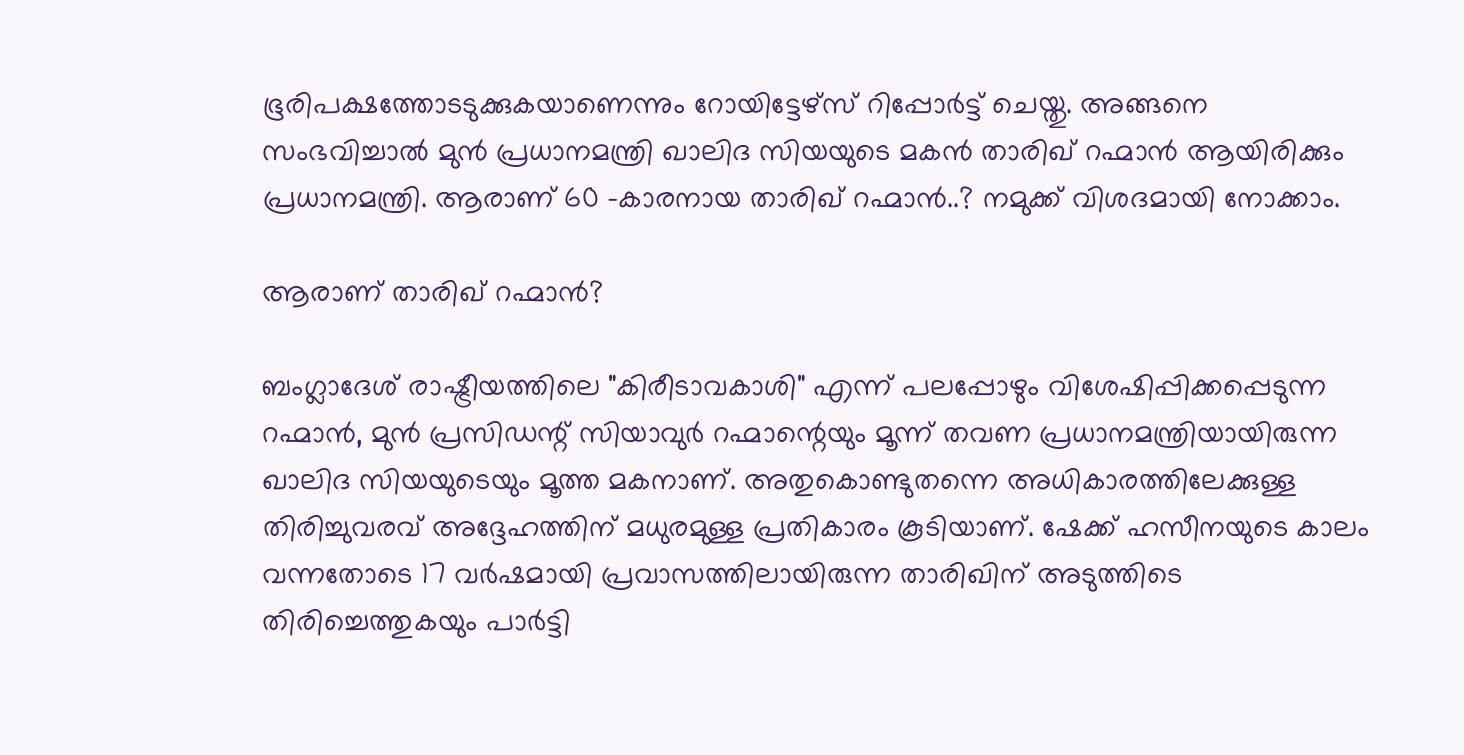ഭൂരിപക്ഷത്തോടടുക്കുകയാണെന്നും റോയിട്ടേഴ്‌സ് റിപ്പോർട്ട് ചെയ്തു. അങ്ങനെ സംഭവിച്ചാൽ മുൻ പ്രധാനമന്ത്രി ഖാലിദ സിയയുടെ മകൻ താരിഖ് റഹ്മാൻ ആയിരിക്കും പ്രധാനമന്ത്രി. ആരാണ് 60 -കാരനായ താരിഖ് റഹ്മാൻ..? നമുക്ക് വിശദമായി നോക്കാം.

ആരാണ് താരിഖ് റഹ്മാൻ?

ബംഗ്ലാദേശ് രാഷ്ട്രീയത്തിലെ "കിരീടാവകാശി" എന്ന് പലപ്പോഴും വിശേഷിപ്പിക്കപ്പെടുന്ന റഹ്മാൻ, മുൻ പ്രസിഡന്റ് സിയാവുർ റഹ്മാന്റെയും മൂന്ന് തവണ പ്രധാനമന്ത്രിയായിരുന്ന ഖാലിദ സിയയുടെയും മൂത്ത മകനാണ്. അതുകൊണ്ടുതന്നെ അധികാരത്തിലേക്കുള്ള തിരിച്ചുവരവ് അദ്ദേഹത്തിന് മധുരമുള്ള പ്രതികാരം കൂടിയാണ്. ഷേക്ക് ഹസീനയുടെ കാലം വന്നതോടെ 17 വർഷമായി പ്രവാസത്തിലായിരുന്ന താരിഖിന് അടുത്തിടെ തിരിച്ചെത്തുകയും പാർട്ടി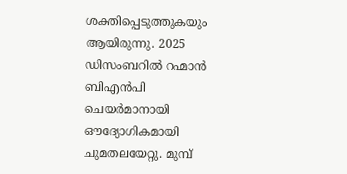ശക്തിപ്പെടുത്തുകയും ആയിരുന്നു. 2025 ഡിസംബറിൽ റഹ്മാൻ ബിഎൻപി ചെയർമാനായി ഔദ്യോഗികമായി ചുമതലയേറ്റു. മുമ്പ്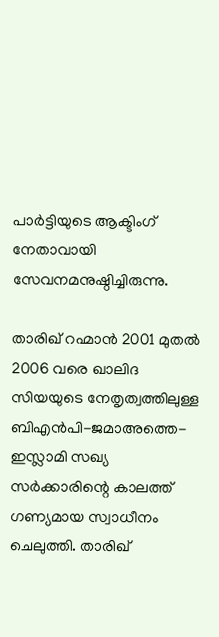പാർട്ടിയുടെ ആക്ടിംഗ് നേതാവായി സേവനമനുഷ്ഠിച്ചിരുന്നു.

താരിഖ് റഹ്മാൻ 2001 മുതൽ 2006 വരെ ഖാലിദ സിയയുടെ നേതൃത്വത്തിലുള്ള ബിഎൻപി-ജമാഅത്തെ-ഇസ്ലാമി സഖ്യ സർക്കാരിന്റെ കാലത്ത് ഗണ്യമായ സ്വാധീനം ചെലുത്തി. താരിഖ്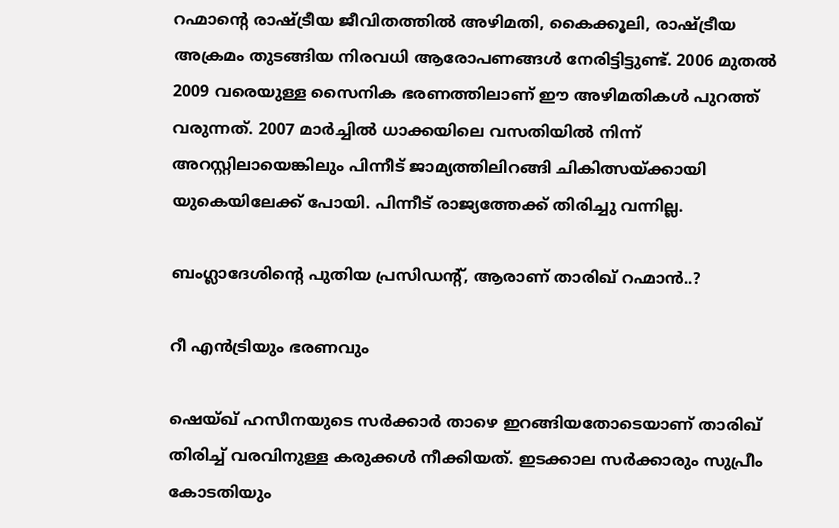റഹ്മാൻ്റെ രാഷ്ട്രീയ ജീവിതത്തിൽ അഴിമതി, കൈക്കൂലി, രാഷ്ട്രീയ അക്രമം തുടങ്ങിയ നിരവധി ആരോപണങ്ങൾ നേരിട്ടിട്ടുണ്ട്. 2006 മുതൽ 2009 വരെയുള്ള സൈനിക ഭരണത്തിലാണ് ഈ അഴിമതികൾ പുറത്ത് വരുന്നത്. 2007 മാർച്ചിൽ ധാക്കയിലെ വസതിയിൽ നിന്ന് അറസ്റ്റിലായെങ്കിലും പിന്നീട് ജാമ്യത്തിലിറങ്ങി ചികിത്സയ്ക്കായി യുകെയിലേക്ക് പോയി. പിന്നീട് രാജ്യത്തേക്ക് തിരിച്ചു വന്നില്ല.

ബംഗ്ലാദേശിന്‍റെ പുതിയ പ്രസിഡന്‍റ്, ആരാണ് താരിഖ് റഹ്മാൻ..?

റീ എൻട്രിയും ഭരണവും

ഷെയ്ഖ് ഹസീനയുടെ സർക്കാർ താഴെ ഇറങ്ങിയതോടെയാണ് താരിഖ് തിരിച്ച് വരവിനുള്ള കരുക്കൾ നീക്കിയത്. ഇടക്കാല സർക്കാരും സുപ്രീം കോടതിയും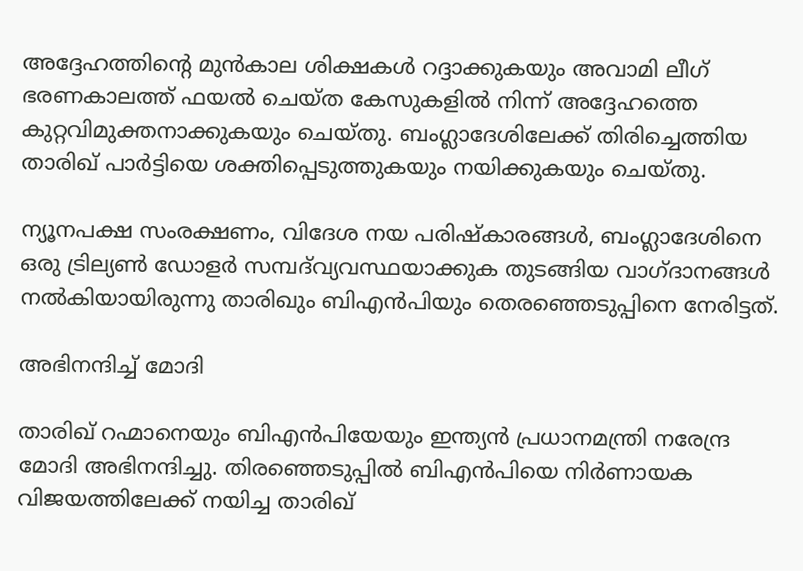അദ്ദേഹത്തിൻ്റെ മുൻകാല ശിക്ഷകൾ റദ്ദാക്കുകയും അവാമി ലീഗ് ഭരണകാലത്ത് ഫയൽ ചെയ്ത കേസുകളിൽ നിന്ന് അദ്ദേഹത്തെ കുറ്റവിമുക്തനാക്കുകയും ചെയ്തു. ബംഗ്ലാദേശിലേക്ക് തിരിച്ചെത്തിയ താരിഖ് പാർട്ടിയെ ശക്തിപ്പെടുത്തുകയും നയിക്കുകയും ചെയ്തു.

ന്യൂനപക്ഷ സംരക്ഷണം, വിദേശ നയ പരിഷ്കാരങ്ങൾ, ബംഗ്ലാദേശിനെ ഒരു ട്രില്യൺ ഡോളർ സമ്പദ്‌വ്യവസ്ഥയാക്കുക തുടങ്ങിയ വാഗ്ദാനങ്ങൾ നൽകിയായിരുന്നു താരിഖും ബിഎൻപിയും തെരഞ്ഞെടുപ്പിനെ നേരിട്ടത്.

അഭിനന്ദിച്ച് മോദി

താരിഖ് റഹ്മാനെയും ബിഎൻപിയേയും ഇന്ത്യൻ പ്രധാനമന്ത്രി നരേന്ദ്ര മോദി അഭിനന്ദിച്ചു. തിരഞ്ഞെടുപ്പിൽ ബിഎൻപിയെ നിർണായക വിജയത്തിലേക്ക് നയിച്ച താരിഖ്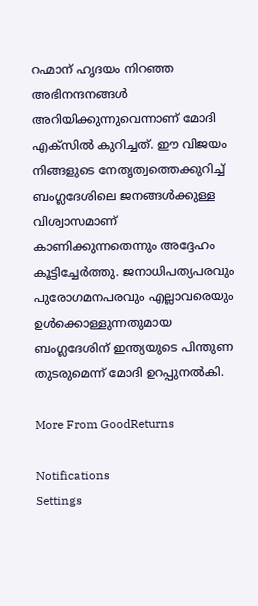റഹ്മാന് ഹൃദയം നിറഞ്ഞ അഭിനന്ദനങ്ങൾ അറിയിക്കുന്നുവെന്നാണ് മോദി എക്സിൽ കുറിച്ചത്. ഈ വിജയം നിങ്ങളുടെ നേതൃത്വത്തെക്കുറിച്ച് ബംഗ്ലദേശിലെ ജനങ്ങൾക്കുള്ള വിശ്വാസമാണ് കാണിക്കുന്നതെന്നും അദ്ദേഹം കൂട്ടിച്ചേർത്തു. ജനാധിപത്യപരവും പുരോഗമനപരവും എല്ലാവരെയും ഉൾക്കൊള്ളുന്നതുമായ ബംഗ്ലദേശിന് ഇന്ത്യയുടെ പിന്തുണ തുടരുമെന്ന് മോദി ഉറപ്പുനൽകി.

More From GoodReturns

Notifications
Settings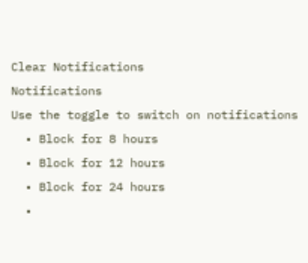Clear Notifications
Notifications
Use the toggle to switch on notifications
  • Block for 8 hours
  • Block for 12 hours
  • Block for 24 hours
  •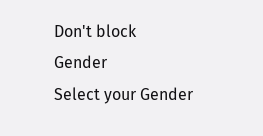Don't block
Gender
Select your Gender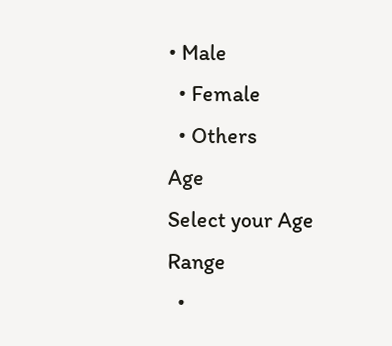• Male
  • Female
  • Others
Age
Select your Age Range
  •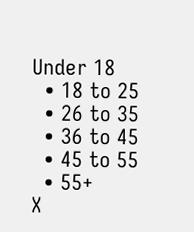Under 18
  • 18 to 25
  • 26 to 35
  • 36 to 45
  • 45 to 55
  • 55+
X